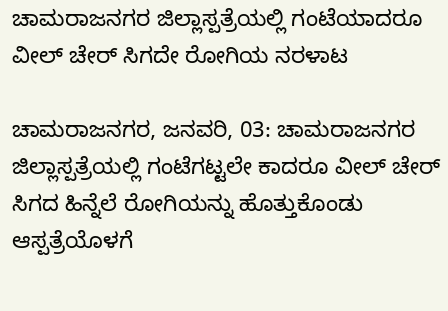ಚಾಮರಾಜನಗರ ಜಿಲ್ಲಾಸ್ಪತ್ರೆಯಲ್ಲಿ ಗಂಟೆಯಾದರೂ ವೀಲ್‌ ಚೇರ್‌ ಸಿಗದೇ ರೋಗಿಯ ನರಳಾಟ

ಚಾಮರಾಜನಗರ, ಜನವರಿ, 03: ಚಾಮರಾಜನಗರ ಜಿಲ್ಲಾಸ್ಪತ್ರೆಯಲ್ಲಿ ಗಂಟೆಗಟ್ಟಲೇ ಕಾದರೂ ವೀಲ್ ಚೇರ್ ಸಿಗದ ಹಿನ್ನೆಲೆ ರೋಗಿಯನ್ನು ಹೊತ್ತುಕೊಂಡು ಆಸ್ಪತ್ರೆಯೊಳಗೆ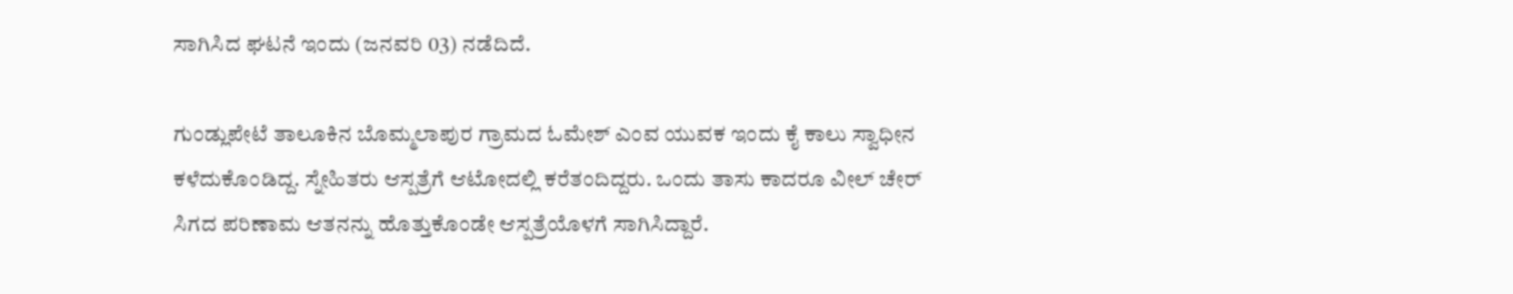ಸಾಗಿಸಿದ ಘಟನೆ ಇಂದು (ಜನವರಿ 03) ನಡೆದಿದೆ.

ಗುಂಡ್ಲುಪೇಟೆ ತಾಲೂಕಿನ ಬೊಮ್ಮಲಾಪುರ ಗ್ರಾಮದ ಓಮೇಶ್ ಎಂವ ಯುವಕ ಇಂದು ಕೈ ಕಾಲು ಸ್ವಾಧೀನ ಕಳೆದುಕೊಂಡಿದ್ದ. ಸ್ನೇಹಿತರು ಆಸ್ಪತ್ರೆಗೆ ಆಟೋದಲ್ಲಿ ಕರೆತಂದಿದ್ದರು‌. ಒಂದು ತಾಸು ಕಾದರೂ ವೀಲ್ ಚೇರ್ ಸಿಗದ ಪರಿಣಾಮ ಆತನನ್ನು ಹೊತ್ತುಕೊಂಡೇ ಆಸ್ಪತ್ರೆಯೊಳಗೆ ಸಾಗಿಸಿದ್ದಾರೆ.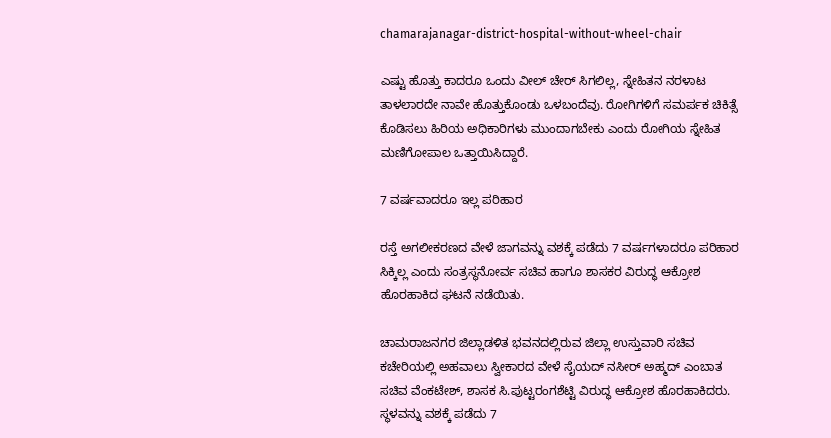chamarajanagar-district-hospital-without-wheel-chair

ಎಷ್ಟು ಹೊತ್ತು ಕಾದರೂ ಒಂದು ವೀಲ್ ಚೇರ್ ಸಿಗಲಿಲ್ಲ, ಸ್ನೇಹಿತನ ನರಳಾಟ ತಾಳಲಾರದೇ ನಾವೇ ಹೊತ್ತುಕೊಂಡು ಒಳಬಂದೆವು. ರೋಗಿಗಳಿಗೆ ಸಮರ್ಪಕ ಚಿಕಿತ್ಸೆ ಕೊಡಿಸಲು ಹಿರಿಯ ಅಧಿಕಾರಿಗಳು ಮುಂದಾಗಬೇಕು ಎಂದು ರೋಗಿಯ ಸ್ನೇಹಿತ ಮಣಿಗೋಪಾಲ ಒತ್ತಾಯಿಸಿದ್ದಾರೆ.

7 ವರ್ಷವಾದರೂ ಇಲ್ಲ ಪರಿಹಾರ

ರಸ್ತೆ ಅಗಲೀಕರಣದ ವೇಳೆ ಜಾಗವನ್ನು ವಶಕ್ಕೆ ಪಡೆದು 7 ವರ್ಷಗಳಾದರೂ ಪರಿಹಾರ ಸಿಕ್ಕಿಲ್ಲ ಎಂದು ಸಂತ್ರಸ್ಥನೋರ್ವ ಸಚಿವ ಹಾಗೂ ಶಾಸಕರ ವಿರುದ್ಧ ಆಕ್ರೋಶ ಹೊರಹಾಕಿದ ಘಟನೆ ನಡೆಯಿತು.

ಚಾಮರಾಜನಗರ ಜಿಲ್ಲಾಡಳಿತ ಭವನದಲ್ಲಿರುವ ಜಿಲ್ಲಾ ಉಸ್ತುವಾರಿ ಸಚಿವ ಕಚೇರಿಯಲ್ಲಿ ಅಹವಾಲು ಸ್ವೀಕಾರದ ವೇಳೆ ಸೈಯದ್ ನಸೀರ್ ಅಹ್ಮದ್ ಎಂಬಾತ ಸಚಿವ ವೆಂಕಟೇಶ್, ಶಾಸಕ ಸಿ‌.ಪುಟ್ಟರಂಗಶೆಟ್ಟಿ ವಿರುದ್ಧ ಆಕ್ರೋಶ ಹೊರಹಾಕಿದರು‌. ಸ್ಥಳವನ್ನು ವಶಕ್ಕೆ ಪಡೆದು 7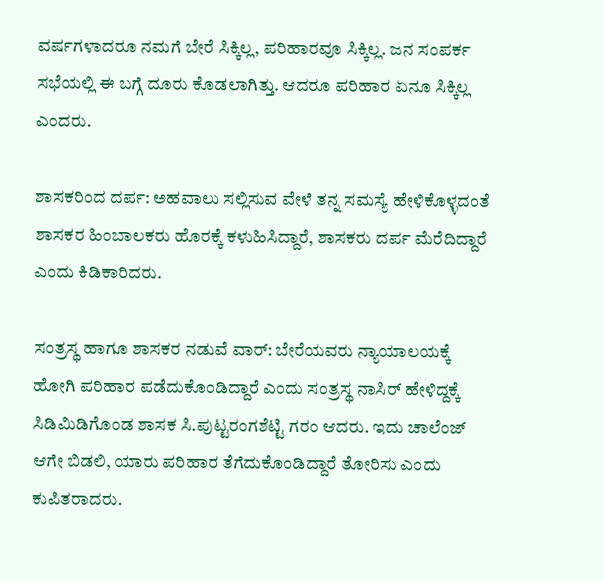ವರ್ಷಗಳಾದರೂ ನಮಗೆ ಬೇರೆ ಸಿಕ್ಕಿಲ್ಲ, ಪರಿಹಾರವೂ ಸಿಕ್ಕಿಲ್ಲ. ಜನ ಸಂಪರ್ಕ ಸಭೆಯಲ್ಲಿ ಈ ಬಗ್ಗೆ ದೂರು ಕೊಡಲಾಗಿತ್ತು. ಆದರೂ ಪರಿಹಾರ ಏನೂ ಸಿಕ್ಕಿಲ್ಲ ಎಂದರು.

ಶಾಸಕರಿಂದ ದರ್ಪ: ಅಹವಾಲು ಸಲ್ಲಿಸುವ ವೇಳೆ ತನ್ನ ಸಮಸ್ಯೆ ಹೇಳಿಕೊಳ್ಳದಂತೆ ಶಾಸಕರ ಹಿಂಬಾಲಕರು ಹೊರಕ್ಕೆ ಕಳುಹಿಸಿದ್ದಾರೆ, ಶಾಸಕರು ದರ್ಪ ಮೆರೆದಿದ್ದಾರೆ ಎಂದು ಕಿಡಿಕಾರಿದರು.

ಸಂತ್ರಸ್ಥ ಹಾಗೂ ಶಾಸಕರ ನಡುವೆ ವಾರ್‌: ಬೇರೆಯವರು ನ್ಯಾಯಾಲಯಕ್ಕೆ ಹೋಗಿ ಪರಿಹಾರ ಪಡೆದುಕೊಂಡಿದ್ದಾರೆ ಎಂದು ಸಂತ್ರಸ್ಥ ನಾಸಿರ್ ಹೇಳಿದ್ದಕ್ಕೆ ಸಿಡಿಮಿಡಿಗೊಂಡ ಶಾಸಕ ಸಿ.ಪುಟ್ಟರಂಗಶೆಟ್ಟಿ ಗರಂ ಆದರು. ಇದು ಚಾಲೆಂಜ್ ಆಗೇ ಬಿಡಲಿ, ಯಾರು ಪರಿಹಾರ ತೆಗೆದುಕೊಂಡಿದ್ದಾರೆ ತೋರಿಸು ಎಂದು ಕುಪಿತರಾದರು.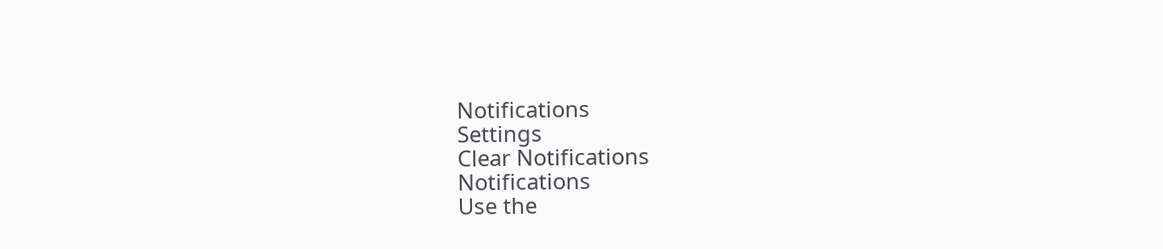Notifications
Settings
Clear Notifications
Notifications
Use the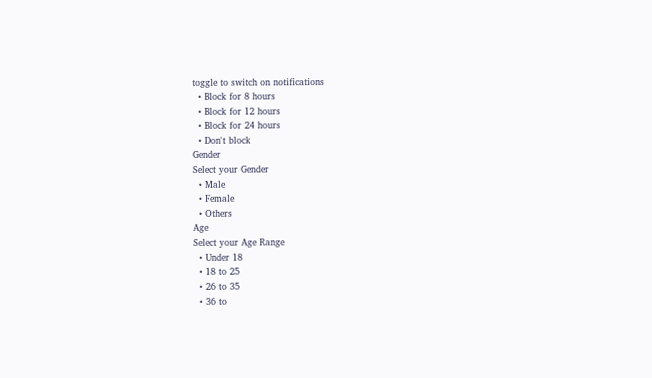toggle to switch on notifications
  • Block for 8 hours
  • Block for 12 hours
  • Block for 24 hours
  • Don't block
Gender
Select your Gender
  • Male
  • Female
  • Others
Age
Select your Age Range
  • Under 18
  • 18 to 25
  • 26 to 35
  • 36 to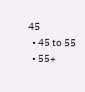45
  • 45 to 55
  • 55+